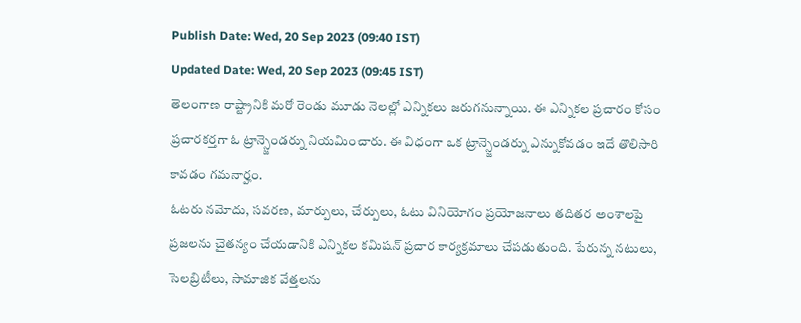Publish Date: Wed, 20 Sep 2023 (09:40 IST)
Updated Date: Wed, 20 Sep 2023 (09:45 IST)
తెలంగాణ రాష్ట్రానికి మరో రెండు మూడు నెలల్లో ఎన్నికలు జరుగనున్నాయి. ఈ ఎన్నికల ప్రచారం కోసం ప్రచారకర్తగా ఓ ట్రాన్స్జెండర్ను నియమించారు. ఈ విధంగా ఒక ట్రాన్స్జెండర్ను ఎన్నుకోవడం ఇదే తొలిసారి కావడం గమనార్హం.
ఓటరు నమోదు, సవరణ, మార్పులు, చేర్పులు, ఓటు వినియోగం ప్రయోజనాలు తదితర అంశాలపై ప్రజలను చైతన్యం చేయడానికి ఎన్నికల కమిషన్ ప్రచార కార్యక్రమాలు చేపడుతుంది. పేరున్న నటులు, సెలబ్రిటీలు, సామాజిక వేత్తలను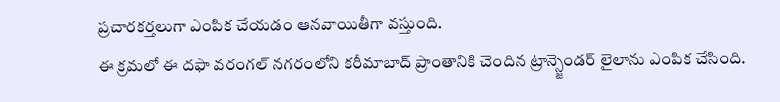ప్రచారకర్తలుగా ఎంపిక చేయడం ఆనవాయితీగా వస్తుంది.
ఈ క్రమలో ఈ దఫా వరంగల్ నగరంలోని కరీమాబాద్ ప్రాంతానికి చెందిన ట్రాన్స్జెండర్ లైలాను ఎంపిక చేసింది.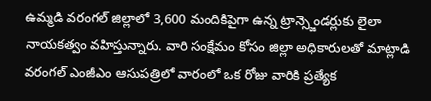ఉమ్మడి వరంగల్ జిల్లాలో 3,600 మందికిపైగా ఉన్న ట్రాన్స్జెండర్లుకు లైలా నాయకత్వం వహిస్తున్నారు. వారి సంక్షేమం కోసం జిల్లా అధికారులతో మాట్లాడి వరంగల్ ఎంజీఎం ఆసుపత్రిలో వారంలో ఒక రోజు వారికి ప్రత్యేక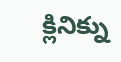క్లినిక్ను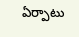ఏర్పాటు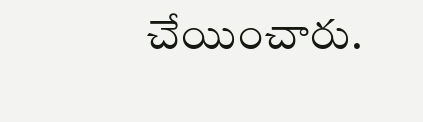చేయించారు.